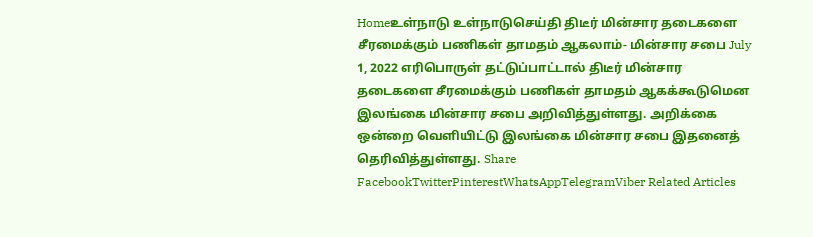Homeஉள்நாடு உள்நாடுசெய்தி திடீர் மின்சார தடைகளை சீரமைக்கும் பணிகள் தாமதம் ஆகலாம்- மின்சார சபை July 1, 2022 எரிபொருள் தட்டுப்பாட்டால் திடீர் மின்சார தடைகளை சீரமைக்கும் பணிகள் தாமதம் ஆகக்கூடுமென இலங்கை மின்சார சபை அறிவித்துள்ளது. அறிக்கை ஒன்றை வெளியிட்டு இலங்கை மின்சார சபை இதனைத் தெரிவித்துள்ளது. Share FacebookTwitterPinterestWhatsAppTelegramViber Related Articles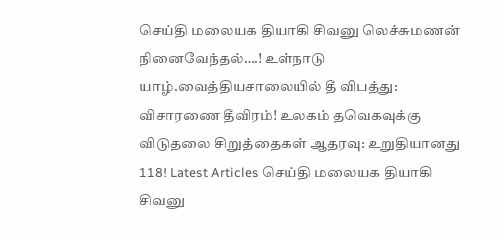செய்தி மலையக தியாகி சிவனு லெச்சுமணன் நினைவேந்தல்….! உள்நாடு யாழ்.வைத்தியசாலையில் தீ விபத்து: விசாரணை தீவிரம்! உலகம் தவெகவுக்கு விடுதலை சிறுத்தைகள் ஆதரவு: உறுதியானது 118! Latest Articles செய்தி மலையக தியாகி சிவனு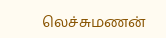லெச்சுமணன்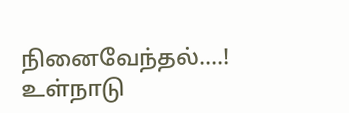நினைவேந்தல்….! உள்நாடு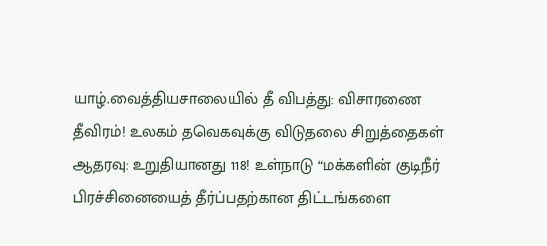யாழ்.வைத்தியசாலையில் தீ விபத்து: விசாரணை தீவிரம்! உலகம் தவெகவுக்கு விடுதலை சிறுத்தைகள் ஆதரவு: உறுதியானது 118! உள்நாடு “மக்களின் குடிநீர் பிரச்சினையைத் தீர்ப்பதற்கான திட்டங்களை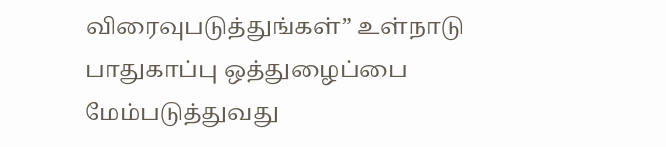விரைவுபடுத்துங்கள்” உள்நாடு பாதுகாப்பு ஒத்துழைப்பை மேம்படுத்துவது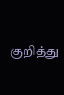குறித்து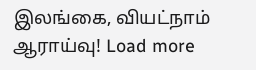இலங்கை, வியட்நாம் ஆராய்வு! Load more